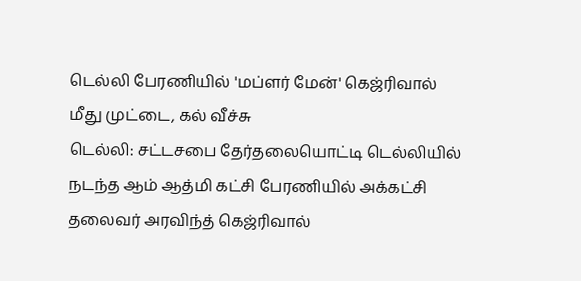டெல்லி பேரணியில் 'மப்ளர் மேன்' கெஜ்ரிவால் மீது முட்டை, கல் வீச்சு
டெல்லி: சட்டசபை தேர்தலையொட்டி டெல்லியில் நடந்த ஆம் ஆத்மி கட்சி பேரணியில் அக்கட்சி தலைவர் அரவிந்த் கெஜ்ரிவால்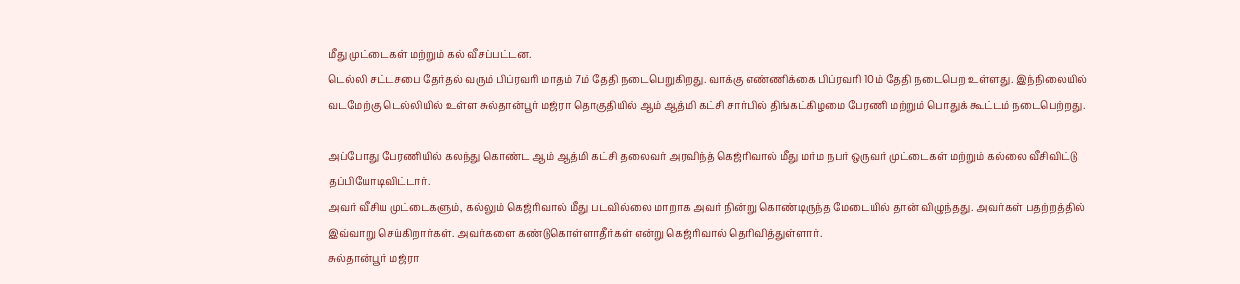மீது முட்டைகள் மற்றும் கல் வீசப்பட்டன.
டெல்லி சட்டசபை தேர்தல் வரும் பிப்ரவரி மாதம் 7ம் தேதி நடைபெறுகிறது. வாக்கு எண்ணிக்கை பிப்ரவரி 10ம் தேதி நடைபெற உள்ளது. இந்நிலையில் வடமேற்கு டெல்லியில் உள்ள சுல்தான்பூர் மஜ்ரா தொகுதியில் ஆம் ஆத்மி கட்சி சார்பில் திங்கட்கிழமை பேரணி மற்றும் பொதுக் கூட்டம் நடைபெற்றது.

அப்போது பேரணியில் கலந்து கொண்ட ஆம் ஆத்மி கட்சி தலைவர் அரவிந்த் கெஜ்ரிவால் மீது மர்ம நபர் ஒருவர் முட்டைகள் மற்றும் கல்லை வீசிவிட்டு தப்பியோடிவிட்டார்.
அவர் வீசிய முட்டைகளும், கல்லும் கெஜ்ரிவால் மீது படவில்லை மாறாக அவர் நின்று கொண்டிருந்த மேடையில் தான் விழுந்தது. அவர்கள் பதற்றத்தில் இவ்வாறு செய்கிறார்கள். அவர்களை கண்டுகொள்ளாதீர்கள் என்று கெஜ்ரிவால் தெரிவித்துள்ளார்.
சுல்தான்பூர் மஜ்ரா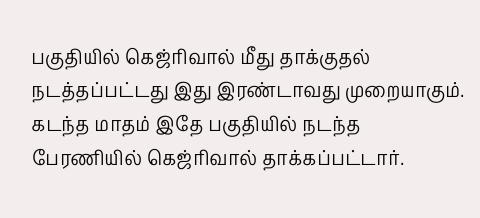பகுதியில் கெஜ்ரிவால் மீது தாக்குதல் நடத்தப்பட்டது இது இரண்டாவது முறையாகும். கடந்த மாதம் இதே பகுதியில் நடந்த பேரணியில் கெஜ்ரிவால் தாக்கப்பட்டார்.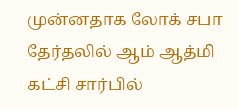முன்னதாக லோக் சபா தேர்தலில் ஆம் ஆத்மி கட்சி சார்பில்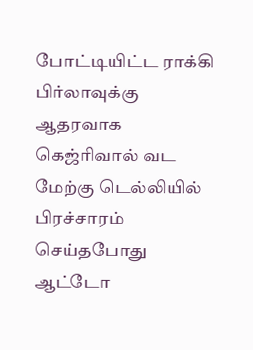போட்டியிட்ட ராக்கி பிர்லாவுக்கு ஆதரவாக கெஜ்ரிவால் வட மேற்கு டெல்லியில் பிரச்சாரம் செய்தபோது ஆட்டோ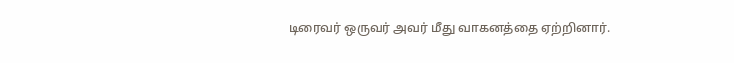டிரைவர் ஒருவர் அவர் மீது வாகனத்தை ஏற்றினார்.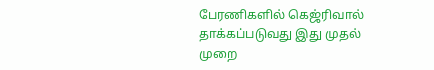பேரணிகளில் கெஜ்ரிவால் தாக்கப்படுவது இது முதல் முறை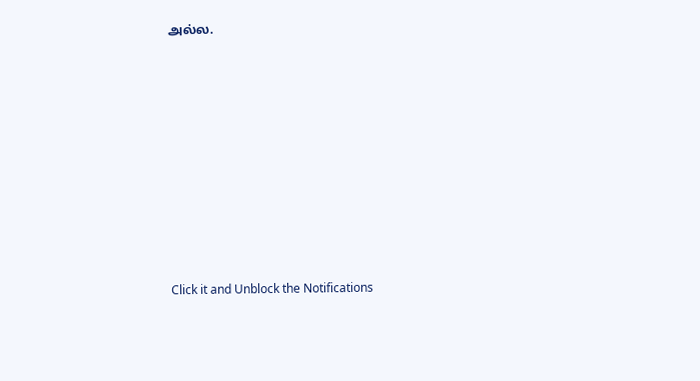அல்ல.












Click it and Unblock the Notifications